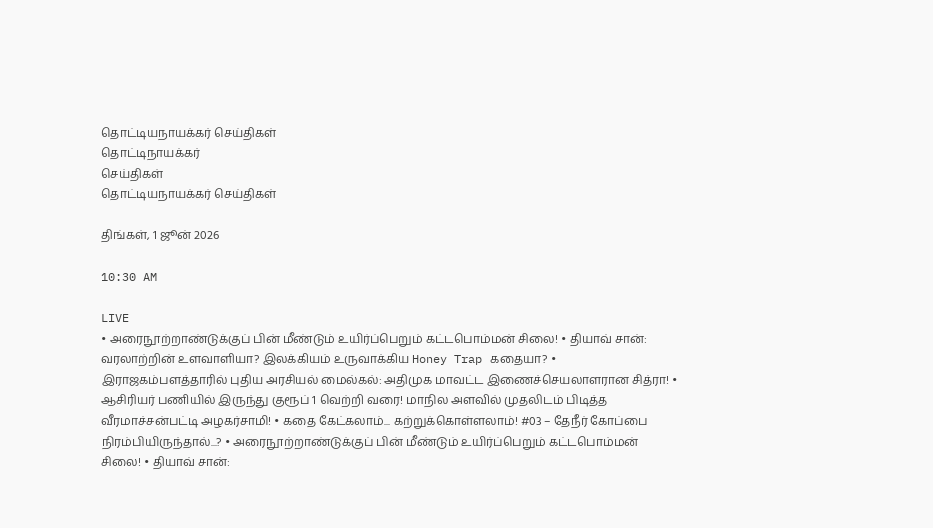தொட்டியநாயக்கர் செய்திகள்
தொட்டிநாயக்கர்
செய்திகள்
தொட்டியநாயக்கர் செய்திகள்

திங்கள், 1 ஜூன் 2026

10:30 AM

LIVE
• அரைநூற்றாண்டுக்குப் பின் மீண்டும் உயிர்ப்பெறும் கட்டபொம்மன் சிலை! • தியாவ் சான்: வரலாற்றின் உளவாளியா? இலக்கியம் உருவாக்கிய Honey Trap கதையா? • இராஜகம்பளத்தாரில் புதிய அரசியல் மைல்கல்: அதிமுக மாவட்ட இணைச்செயலாளரான சித்ரா! • ஆசிரியர் பணியில் இருந்து குரூப் 1 வெற்றி வரை! மாநில அளவில் முதலிடம் பிடித்த வீரமாச்சன்பட்டி அழகர்சாமி! • கதை கேட்கலாம்... கற்றுக்கொள்ளலாம்! #03 – தேநீர் கோப்பை நிரம்பியிருந்தால்...? • அரைநூற்றாண்டுக்குப் பின் மீண்டும் உயிர்ப்பெறும் கட்டபொம்மன் சிலை! • தியாவ் சான்: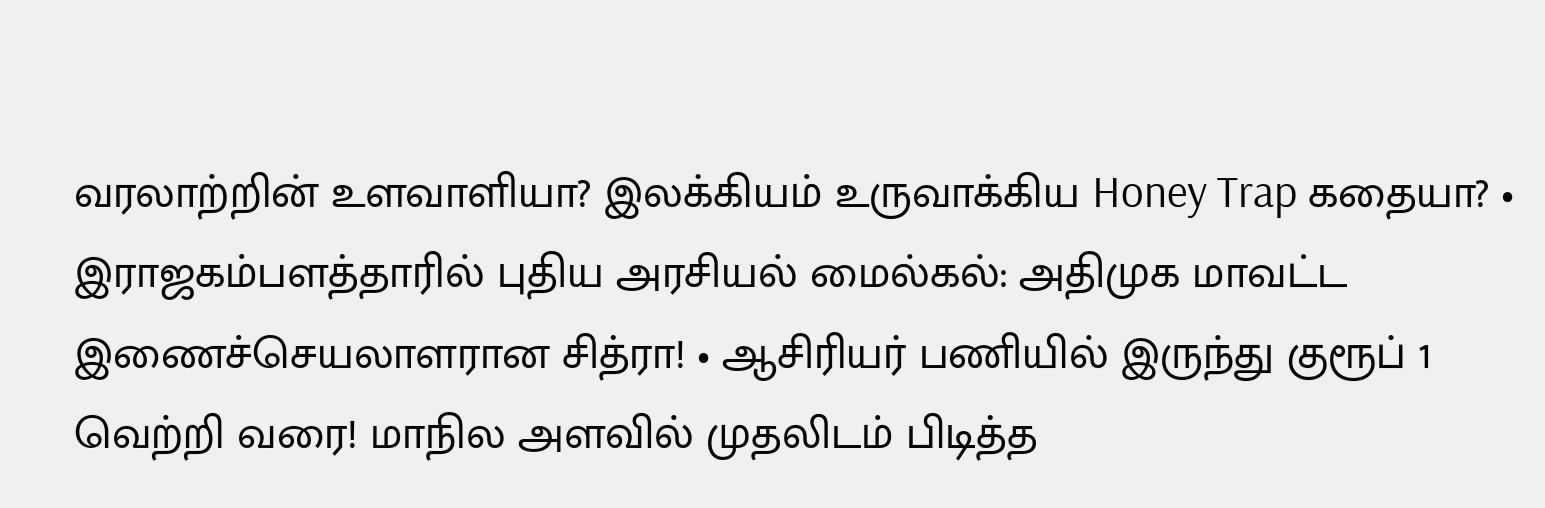வரலாற்றின் உளவாளியா? இலக்கியம் உருவாக்கிய Honey Trap கதையா? • இராஜகம்பளத்தாரில் புதிய அரசியல் மைல்கல்: அதிமுக மாவட்ட இணைச்செயலாளரான சித்ரா! • ஆசிரியர் பணியில் இருந்து குரூப் 1 வெற்றி வரை! மாநில அளவில் முதலிடம் பிடித்த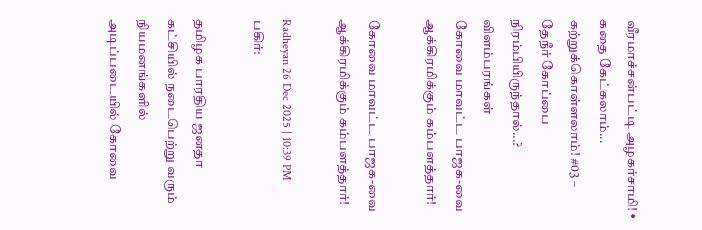வீரமாச்சன்பட்டி அழகர்சாமி! • கதை கேட்கலாம்... கற்றுக்கொள்ளலாம்! #03 – தேநீர் கோப்பை நிரம்பியிருந்தால்...?
விளம்பரங்கள்
கோவை மாவட்ட பாஜக-வை ஆக்கிரமிக்கும் கம்பளத்தார்!

கோவை மாவட்ட பாஜக-வை ஆக்கிரமிக்கும் கம்பளத்தார்!

Radheyan 26 Dec 2025 | 10:39 PM
பகிர்:

தமிழக பாரதிய ஜனதா கட்சியில் நடைபெற்று வரும் நியமனங்களில் அடிப்படையில் கோவை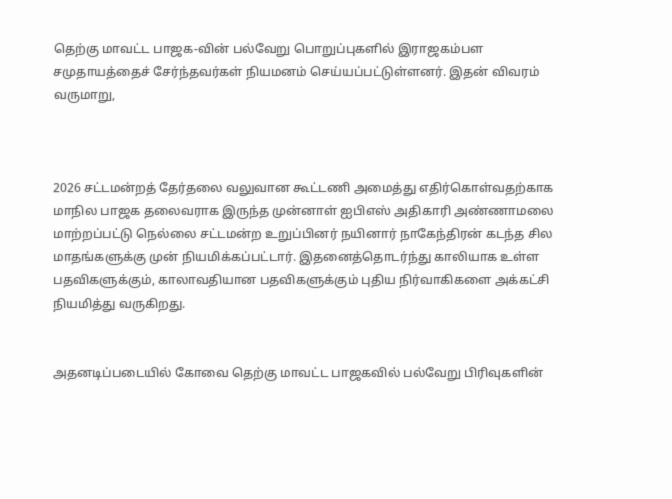தெற்கு மாவட்ட பாஜக-வின் பல்வேறு பொறுப்புகளில் இராஜகம்பள சமுதாயத்தைச் சேர்ந்தவர்கள் நியமனம் செய்யப்பட்டுள்ளனர். இதன் விவரம் வருமாறு,



2026 சட்டமன்றத் தேர்தலை வலுவான கூட்டணி அமைத்து எதிர்கொள்வதற்காக மாநில பாஜக தலைவராக இருந்த முன்னாள் ஐபிஎஸ் அதிகாரி அண்ணாமலை மாற்றப்பட்டு நெல்லை சட்டமன்ற உறுப்பினர் நயினார் நாகேந்திரன் கடந்த சில மாதங்களுக்கு முன் நியமிக்கப்பட்டார். இதனைத்தொடர்ந்து காலியாக உள்ள பதவிகளுக்கும், காலாவதியான பதவிகளுக்கும் புதிய நிர்வாகிகளை அக்கட்சி நியமித்து வருகிறது.


அதனடிப்படையில் கோவை தெற்கு மாவட்ட பாஜகவில் பல்வேறு பிரிவுகளின்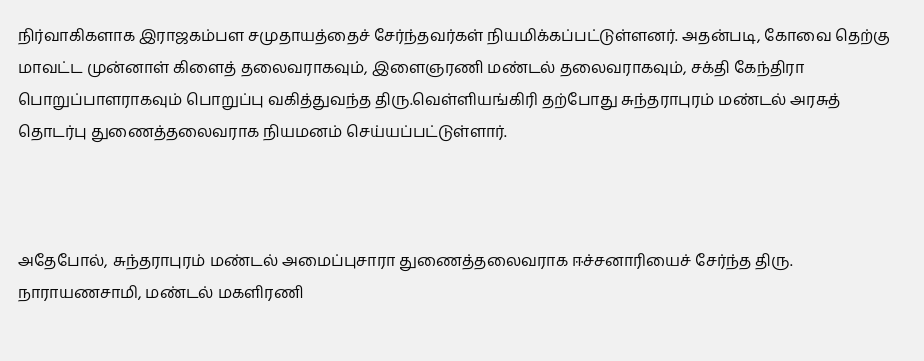நிர்வாகிகளாக இராஜகம்பள சமுதாயத்தைச் சேர்ந்தவர்கள் நியமிக்கப்பட்டுள்ளனர். அதன்படி, கோவை தெற்கு மாவட்ட முன்னாள் கிளைத் தலைவராகவும், இளைஞரணி மண்டல் தலைவராகவும், சக்தி கேந்திரா பொறுப்பாளராகவும் பொறுப்பு வகித்துவந்த திரு.வெள்ளியங்கிரி தற்போது சுந்தராபுரம் மண்டல் அரசுத் தொடர்பு துணைத்தலைவராக நியமனம் செய்யப்பட்டுள்ளார்.



அதேபோல், சுந்தராபுரம் மண்டல் அமைப்புசாரா துணைத்தலைவராக ஈச்சனாரியைச் சேர்ந்த திரு. நாராயணசாமி, மண்டல் மகளிரணி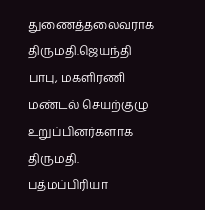துணைத்தலைவராக திருமதி.ஜெயந்தி பாபு, மகளிரணி மண்டல் செயற்குழு உறுப்பினர்களாக திருமதி. பத்மப்பிரியா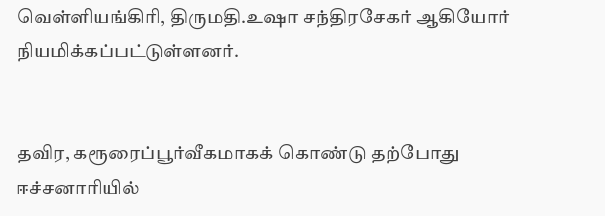வெள்ளியங்கிரி, திருமதி.உஷா சந்திரசேகர் ஆகியோர் நியமிக்கப்பட்டுள்ளனர்.


தவிர, கரூரைப்பூர்வீகமாகக் கொண்டு தற்போது ஈச்சனாரியில்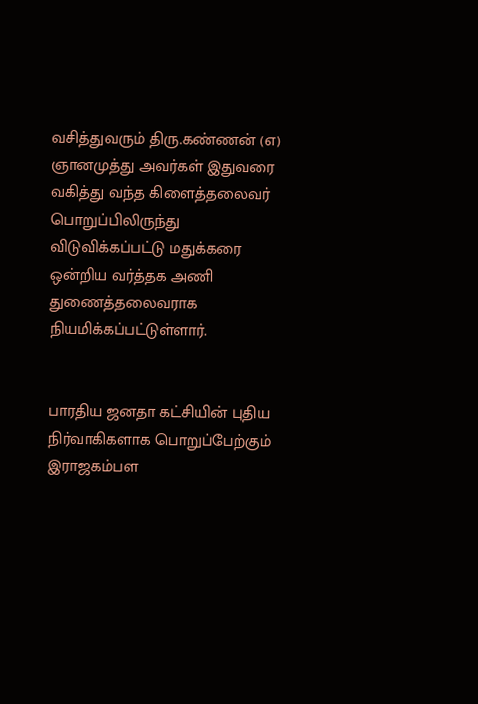வசித்துவரும் திரு.கண்ணன் (எ) ஞானமுத்து அவர்கள் இதுவரை வகித்து வந்த கிளைத்தலைவர் பொறுப்பிலிருந்து விடுவிக்கப்பட்டு மதுக்கரை ஒன்றிய வர்த்தக அணி துணைத்தலைவராக நியமிக்கப்பட்டுள்ளார்.


பாரதிய ஜனதா கட்சியின் புதிய நிர்வாகிகளாக பொறுப்பேற்கும் இராஜகம்பள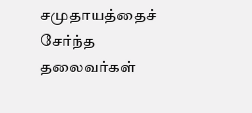சமுதாயத்தைச் சேர்ந்த தலைவர்கள்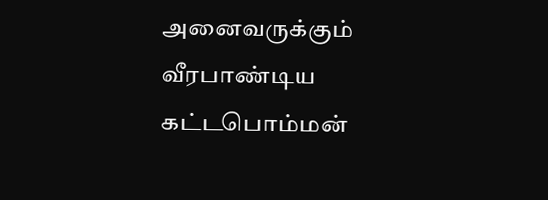அனைவருக்கும் வீரபாண்டிய கட்டபொம்மன்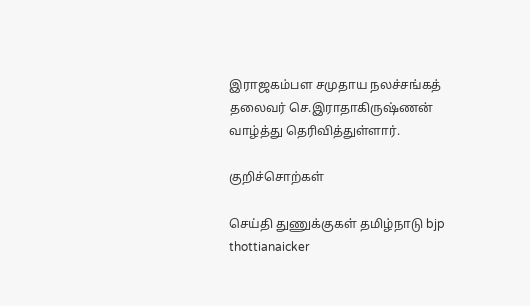இராஜகம்பள சமுதாய நலச்சங்கத் தலைவர் செ.இராதாகிருஷ்ணன் வாழ்த்து தெரிவித்துள்ளார்.

குறிச்சொற்கள்

செய்தி துணுக்குகள் தமிழ்நாடு bjp thottianaicker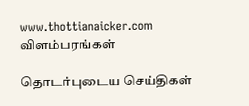www.thottianaicker.com
விளம்பரங்கள்

தொடர்புடைய செய்திகள்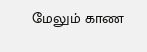மேலும் காண